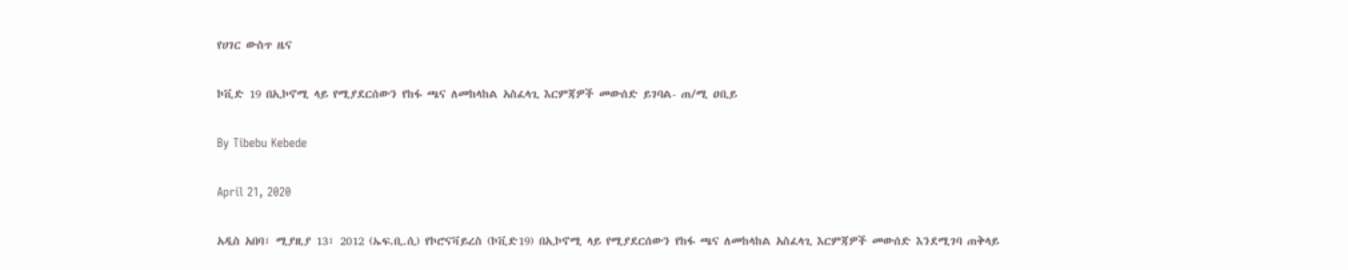የሀገር ውስጥ ዜና

ኮቪድ 19 በኢኮኖሚ ላይ የሚያደርሰውን የከፋ ጫና ለመከላከል አስፈላጊ እርምጃዎች መውሰድ ይገባል- ጠ/ሚ ዐቢይ

By Tibebu Kebede

April 21, 2020

አዲስ አበባ፣ ሚያዚያ 13፣ 2012 (ኤፍ.ቢ.ሲ) የኮሮናቫይረስ (ኮቪድ19) በኢኮኖሚ ላይ የሚያደርሰውን የከፋ ጫና ለመከላከል አስፈላጊ እርምጃዎች መውሰድ እንደሚገባ ጠቅላይ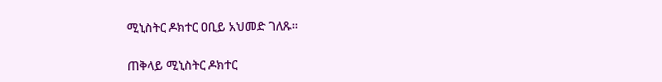ሚኒስትር ዶክተር ዐቢይ አህመድ ገለጹ።

ጠቅላይ ሚኒስትር ዶክተር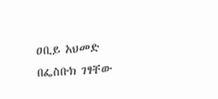ዐቢይ አህመድ በፌስቡክ ገፃቸው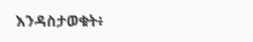እንዳስታወቁት፥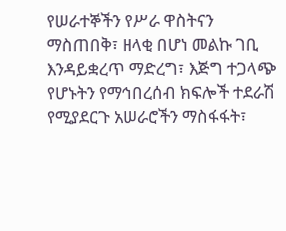የሠራተኞችን የሥራ ዋስትናን ማስጠበቅ፣ ዘላቂ በሆነ መልኩ ገቢ እንዳይቋረጥ ማድረግ፣ እጅግ ተጋላጭ የሆኑትን የማኅበረሰብ ክፍሎች ተደራሽ የሚያደርጉ አሠራሮችን ማስፋፋት፣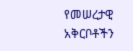የመሠረታዊ አቅርቦቶችን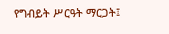የግብይት ሥርዓት ማርጋት፤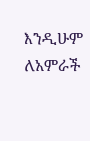እንዲሁም ለአምራች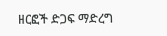ዘርፎች ድጋፍ ማድረግ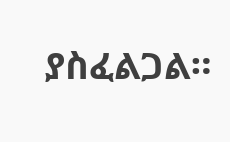ያስፈልጋል።